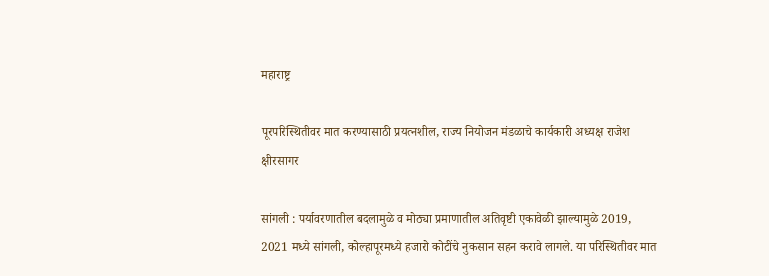महाराष्ट्र

पूरपरिस्थितीवर मात करण्यासाठी प्रयत्नशील, राज्य नियोजन मंडळाचे कार्यकारी अध्यक्ष राजेश क्षीरसागर

सांगली : पर्यावरणातील बदलामुळे व मोठ्या प्रमाणातील अतिवृष्टी एकावेळी झाल्यामुळे 2019, 2021 मध्ये सांगली, कोल्हापूरमध्ये हजारो कोटींचे नुकसान सहन करावे लागले. या परिस्थितीवर मात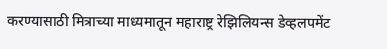करण्यासाठी मित्राच्या माध्यमातून महाराष्ट्र रेझिलियन्स डेव्हलपमेंट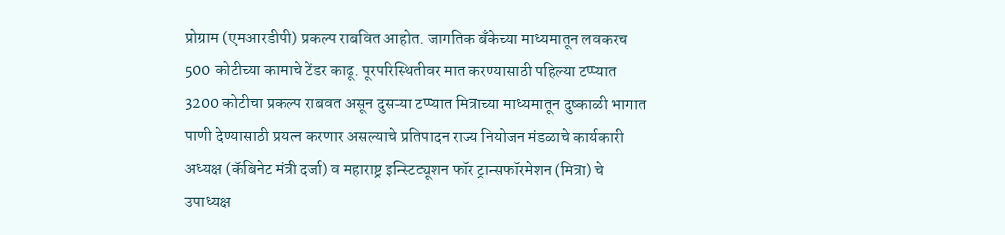प्रोग्राम (एमआरडीपी) प्रकल्प राबवित आहोत. जागतिक बँकेच्या माध्यमातून लवकरच 500 कोटीच्या कामाचे टेंडर काढू. पूरपरिस्थितीवर मात करण्यासाठी पहिल्या टप्प्यात 3200 कोटीचा प्रकल्प राबवत असून दुसऱ्या टप्प्यात मित्राच्या माध्यमातून दुष्काळी भागात पाणी देण्यासाठी प्रयत्न करणार असल्याचे प्रतिपादन राज्य नियोजन मंडळाचे कार्यकारी अध्यक्ष (कॅबिनेट मंत्री दर्जा) व महाराष्ट्र इन्स्टिट्यूशन फॉर ट्रान्सफॉरमेशन (मित्रा) चे उपाध्यक्ष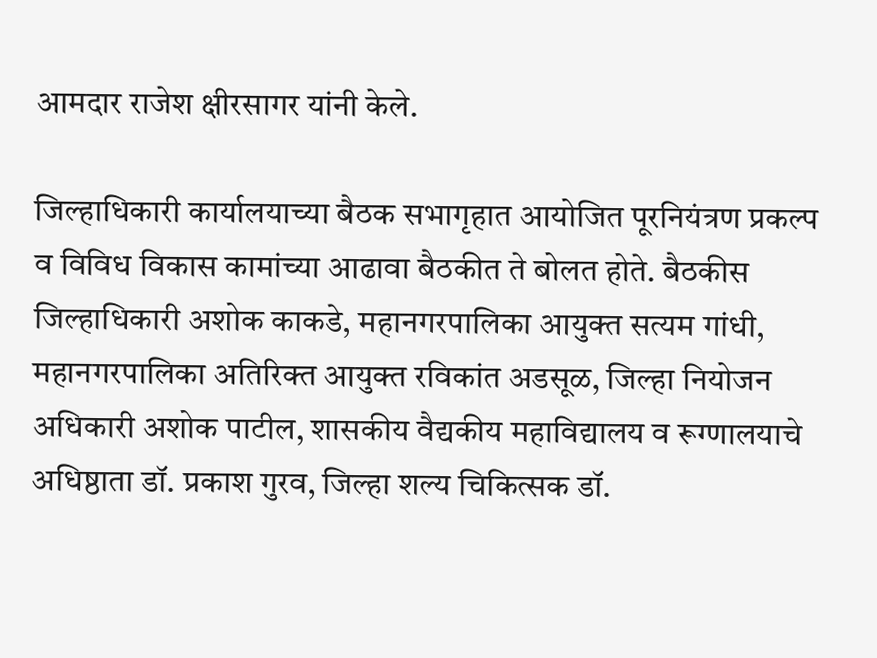आमदार राजेश क्षीरसागर यांनी केले.

जिल्हाधिकारी कार्यालयाच्या बैठक सभागृहात आयोजित पूरनियंत्रण प्रकल्प व विविध विकास कामांच्या आढावा बैठकीत ते बोलत होते. बैठकीस जिल्हाधिकारी अशोक काकडे, महानगरपालिका आयुक्त सत्यम गांधी, महानगरपालिका अतिरिक्त आयुक्त रविकांत अडसूळ, जिल्हा नियोजन अधिकारी अशोक पाटील, शासकीय वैद्यकीय महाविद्यालय व रूग्णालयाचे अधिष्ठाता डॉ. प्रकाश गुरव, जिल्हा शल्य चिकित्सक डॉ.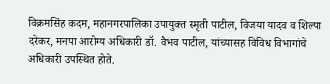विक्रमसिंह कदम, महानगरपालिका उपायुक्त स्मृती पाटील, विजया यादव व शिल्पा दरेकर, मनपा आरोग्य अधिकारी डॉ. वैभव पाटील, यांच्यासह विविध विभागांचे अधिकारी उपस्थित होते.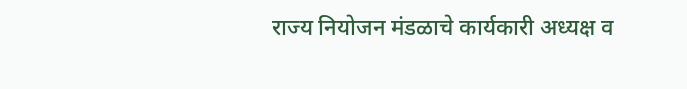राज्य नियोजन मंडळाचे कार्यकारी अध्यक्ष व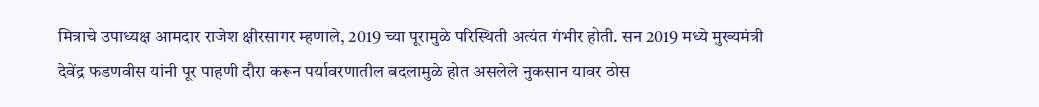मित्राचे उपाध्यक्ष आमदार राजेश क्षीरसागर म्हणाले, 2019 च्या पूरामुळे परिस्थिती अत्यंत गंभीर होती. सन 2019 मध्ये मुख्यमंत्री देवेंद्र फडणवीस यांनी पूर पाहणी दौरा करून पर्यावरणातील बदलामुळे होत असलेले नुकसान यावर ठोस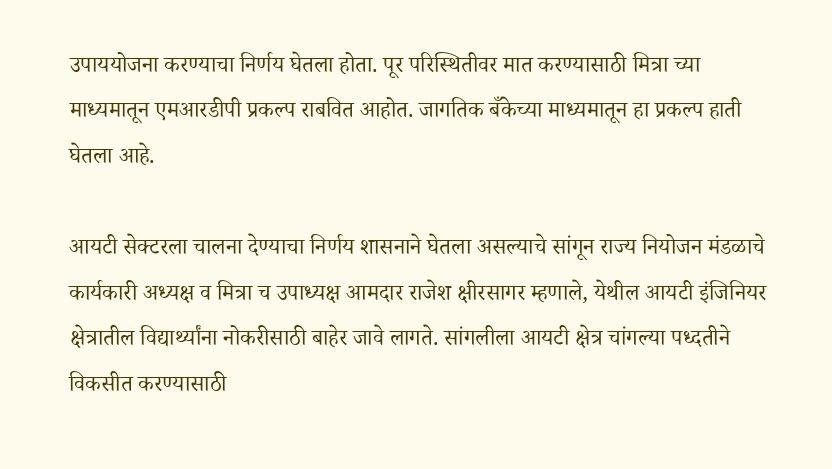उपाययोजना करण्याचा निर्णय घेतला होता. पूर परिस्थितीवर मात करण्यासाठी मित्रा च्या माध्यमातून एमआरडीपी प्रकल्प राबवित आहोत. जागतिक बँकेच्या माध्यमातून हा प्रकल्प हाती घेतला आहे.

आयटी सेक्टरला चालना देण्याचा निर्णय शासनाने घेतला असल्याचे सांगून राज्य नियोजन मंडळाचे कार्यकारी अध्यक्ष व मित्रा च उपाध्यक्ष आमदार राजेश क्षीरसागर म्हणाले, येथील आयटी इंजिनियर क्षेत्रातील विद्यार्थ्यांना नोकरीसाठी बाहेर जावे लागते. सांगलीला आयटी क्षेत्र चांगल्या पध्दतीने विकसीत करण्यासाठी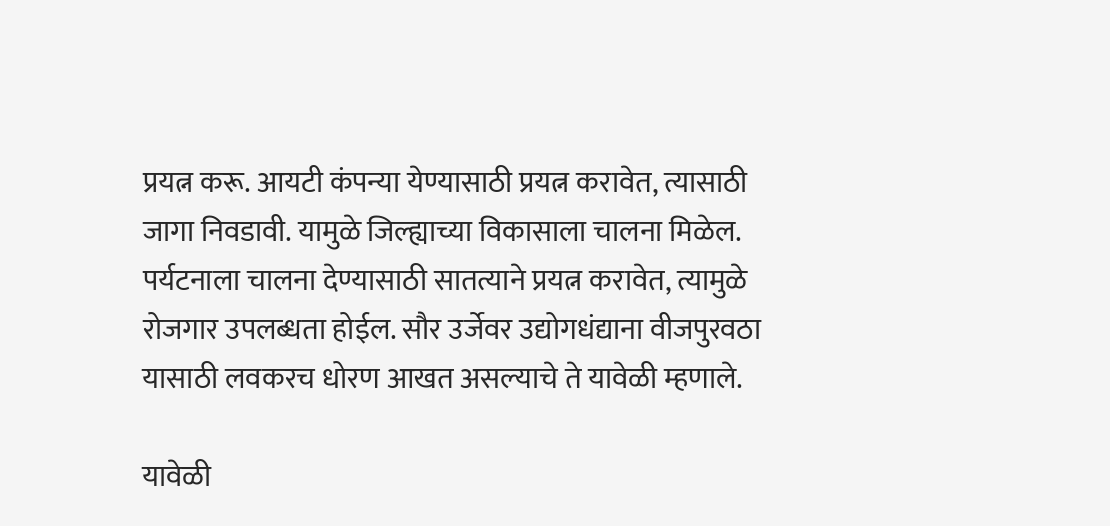प्रयत्न करू. आयटी कंपन्या येण्यासाठी प्रयत्न करावेत, त्यासाठी जागा निवडावी. यामुळे जिल्ह्याच्या विकासाला चालना मिळेल. पर्यटनाला चालना देण्यासाठी सातत्याने प्रयत्न करावेत, त्यामुळे रोजगार उपलब्धता होईल. सौर उर्जेवर उद्योगधंद्याना वीजपुरवठा यासाठी लवकरच धोरण आखत असल्याचे ते यावेळी म्हणाले.

यावेळी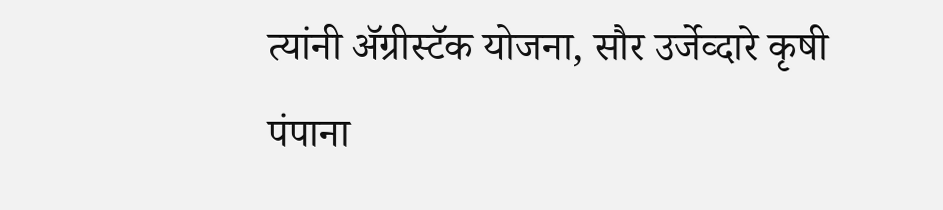त्यांनी ॲग्रीस्टॅक योजना, सौर उर्जेव्दारे कृषी पंपाना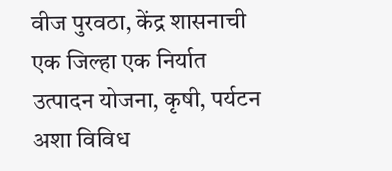वीज पुरवठा, केंद्र शासनाची एक जिल्हा एक निर्यात उत्पादन योजना, कृषी, पर्यटन अशा विविध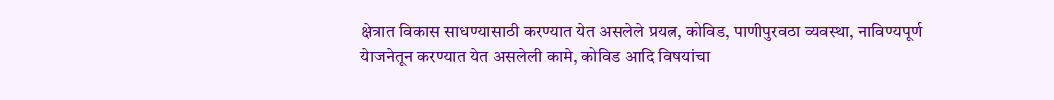क्षेत्रात विकास साधण्यासाठी करण्यात येत असलेले प्रयत्न, कोविड, पाणीपुरवठा व्यवस्‍था, नाविण्यपूर्ण येाजनेतून करण्यात येत असलेली कामे, कोविड आदि विषयांचा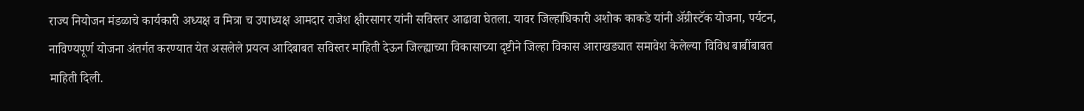राज्य नियोजन मंडळाचे कार्यकारी अध्यक्ष व मित्रा च उपाध्यक्ष आमदार राजेश क्षीरसागर यांनी सविस्तर आढावा घेतला. यावर जिल्हाधिकारी अशोक काकडे यांनी ॲग्रीस्टॅक योजना, पर्यटन, नाविण्यपूर्ण योजना अंतर्गत करण्यात येत असलेले प्रयत्न आदिबाबत सविस्तर माहिती देऊन जिल्ह्याच्या विकासाच्या दृष्टीने जिल्हा विकास आराखड्यात समावेश केलेल्या विविध बाबींबाबत माहिती दिली.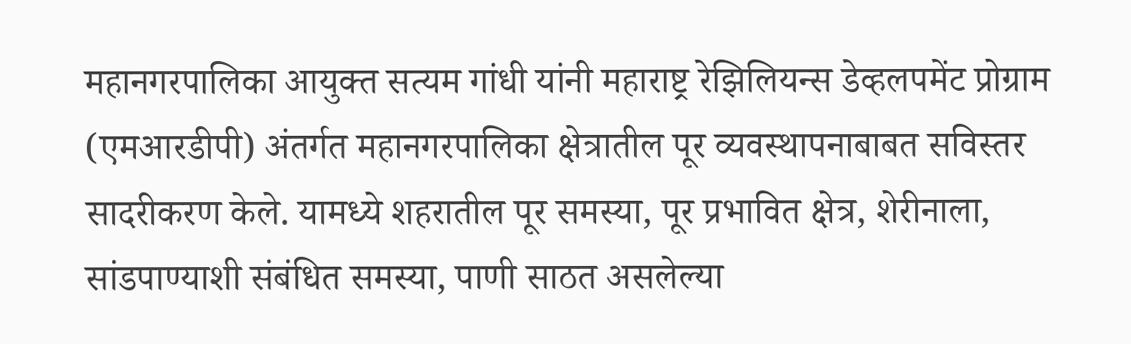महानगरपालिका आयुक्त सत्यम गांधी यांनी महाराष्ट्र रेझिलियन्स डेव्हलपमेंट प्रोग्राम (एमआरडीपी) अंतर्गत महानगरपालिका क्षेत्रातील पूर व्यवस्थापनाबाबत सविस्तर सादरीकरण केले. यामध्ये शहरातील पूर समस्या, पूर प्रभावित क्षेत्र, शेरीनाला, सांडपाण्याशी संबंधित समस्या, पाणी साठत असलेल्या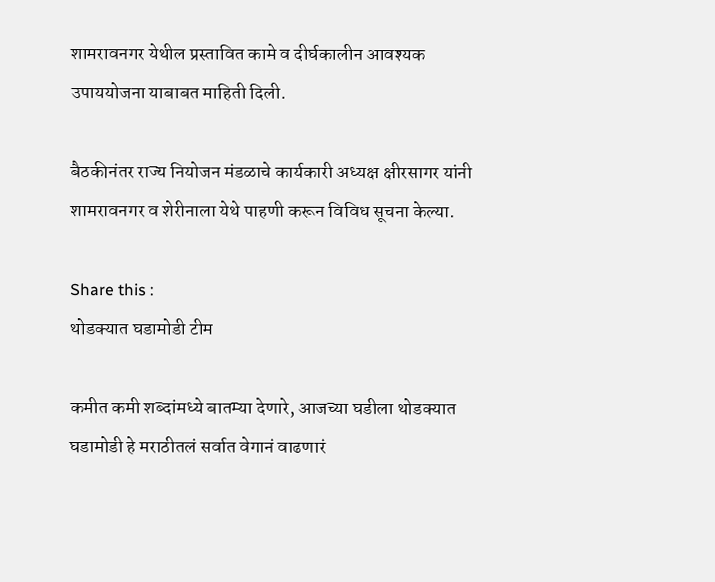शामरावनगर येथील प्रस्तावित कामे व दीर्घकालीन आवश्यक उपाययोजना याबाबत माहिती दिली.

बैठकीनंतर राज्य नियोजन मंडळाचे कार्यकारी अध्यक्ष क्षीरसागर यांनी शामरावनगर व शेरीनाला येथे पाहणी करून विविध सूचना केल्या.

Share this :
थोडक्यात घडामोडी टीम

कमीत कमी शब्दांमध्ये बातम्या देणारे, आजच्या घडीला थोडक्यात घडामोडी हे मराठीतलं सर्वात वेगानं वाढणारं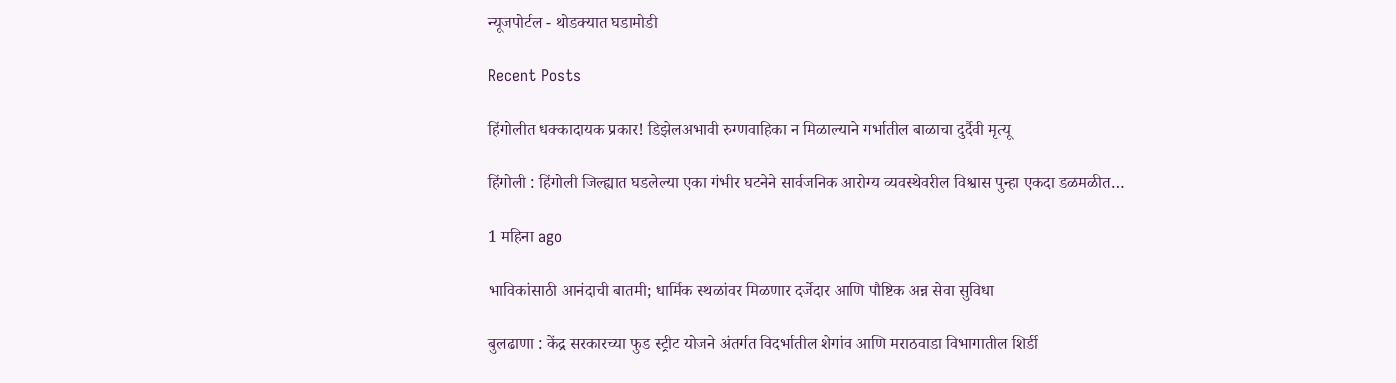न्यूजपोर्टल - थोडक्यात घडामोडी

Recent Posts

हिंगोलीत धक्कादायक प्रकार! डिझेलअभावी रुग्णवाहिका न मिळाल्याने गर्भातील बाळाचा दुर्दैवी मृत्यू

हिंगोली : हिंगोली जिल्ह्यात घडलेल्या एका गंभीर घटनेने सार्वजनिक आरोग्य व्यवस्थेवरील विश्वास पुन्हा एकदा डळमळीत…

1 महिना ago

भाविकांसाठी आनंदाची बातमी; धार्मिक स्थळांवर मिळणार दर्जेदार आणि पौष्टिक अन्न सेवा सुविधा

बुलढाणा : केंद्र सरकारच्या फुड स्ट्रीट योजने अंतर्गत विदर्भातील शेगांव आणि मराठवाडा विभागातील शिर्डी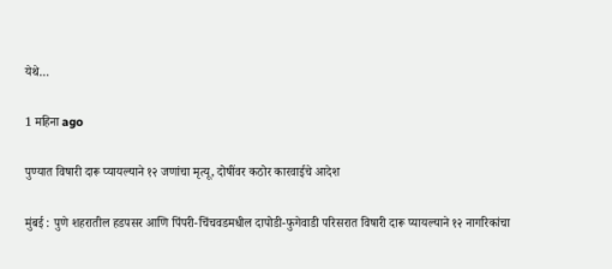येथे…

1 महिना ago

पुण्यात विषारी दारू प्यायल्याने १२ जणांचा मृत्यू, दोषींवर कठोर कारवाईचे आदेश

मुंबई : पुणे शहरातील हडपसर आणि पिंपरी-चिंचवडमधील दापोडी-फुगेवाडी परिसरात विषारी दारू प्यायल्याने १२ नागरिकांचा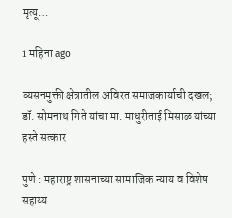मृत्यू…

1 महिना ago

व्यसनमुक्ती क्षेत्रातील अविरत समाजकार्याची दखल; डॉ. सोमनाथ गिते यांचा मा. माधुरीताई मिसाळ यांच्या हस्ते सत्कार

पुणे : महाराष्ट्र शासनाच्या सामाजिक न्याय व विशेष सहाय्य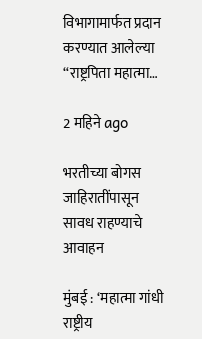विभागामार्फत प्रदान करण्यात आलेल्या “राष्ट्रपिता महात्मा…

2 महिने ago

भरतीच्या बोगस जाहिरातींपासून सावध राहण्याचे आवाहन

मुंबई : ‘महात्मा गांधी राष्ट्रीय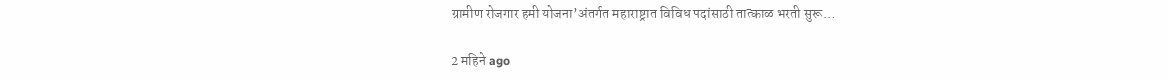ग्रामीण रोजगार हमी योजना’अंतर्गत महाराष्ट्रात विविध पदांसाठी तात्काळ भरती सुरू…

2 महिने ago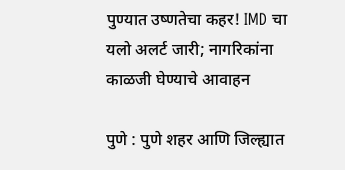पुण्यात उष्णतेचा कहर! IMD चा यलो अलर्ट जारी; नागरिकांना काळजी घेण्याचे आवाहन

पुणे : पुणे शहर आणि जिल्ह्यात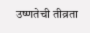उष्णतेची तीव्रता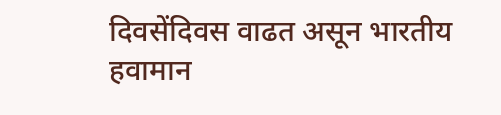दिवसेंदिवस वाढत असून भारतीय हवामान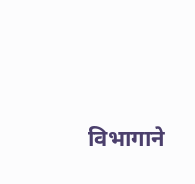विभागाने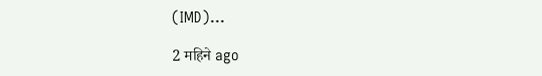(IMD)…

2 महिने ago